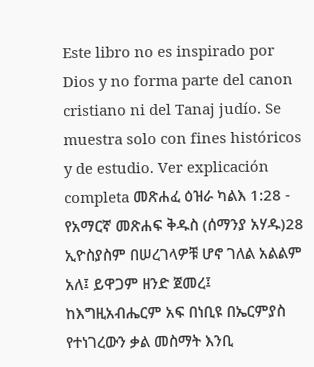Este libro no es inspirado por Dios y no forma parte del canon cristiano ni del Tanaj judío. Se muestra solo con fines históricos y de estudio. Ver explicación completa መጽሐፈ ዕዝራ ካልእ 1:28 - የአማርኛ መጽሐፍ ቅዱስ (ሰማንያ አሃዱ)28 ኢዮስያስም በሠረገላዎቹ ሆኖ ገለል አልልም አለ፤ ይዋጋም ዘንድ ጀመረ፤ ከእግዚአብሔርም አፍ በነቢዩ በኤርምያስ የተነገረውን ቃል መስማት እንቢ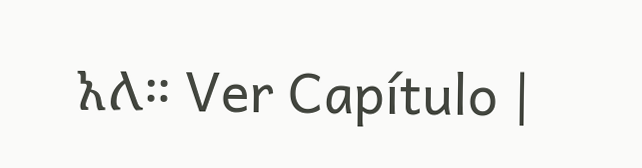አለ። Ver Capítulo |